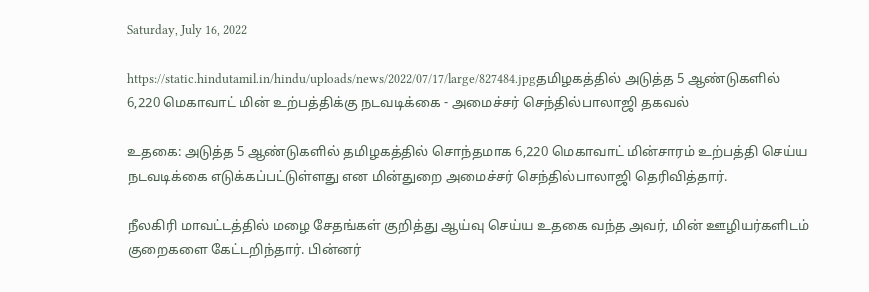Saturday, July 16, 2022

https://static.hindutamil.in/hindu/uploads/news/2022/07/17/large/827484.jpgதமிழகத்தில் அடுத்த 5 ஆண்டுகளில் 6,220 மெகாவாட் மின் உற்பத்திக்கு நடவடிக்கை - அமைச்சர் செந்தில்பாலாஜி தகவல்

உதகை: அடுத்த 5 ஆண்டுகளில் தமிழகத்தில் சொந்தமாக 6,220 மெகாவாட் மின்சாரம் உற்பத்தி செய்ய நடவடிக்கை எடுக்கப்பட்டுள்ளது என மின்துறை அமைச்சர் செந்தில்பாலாஜி தெரிவித்தார்.

நீலகிரி மாவட்டத்தில் மழை சேதங்கள் குறித்து ஆய்வு செய்ய உதகை வந்த அவர், மின் ஊழியர்களிடம் குறைகளை கேட்டறிந்தார். பின்னர்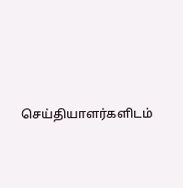செய்தியாளர்களிடம்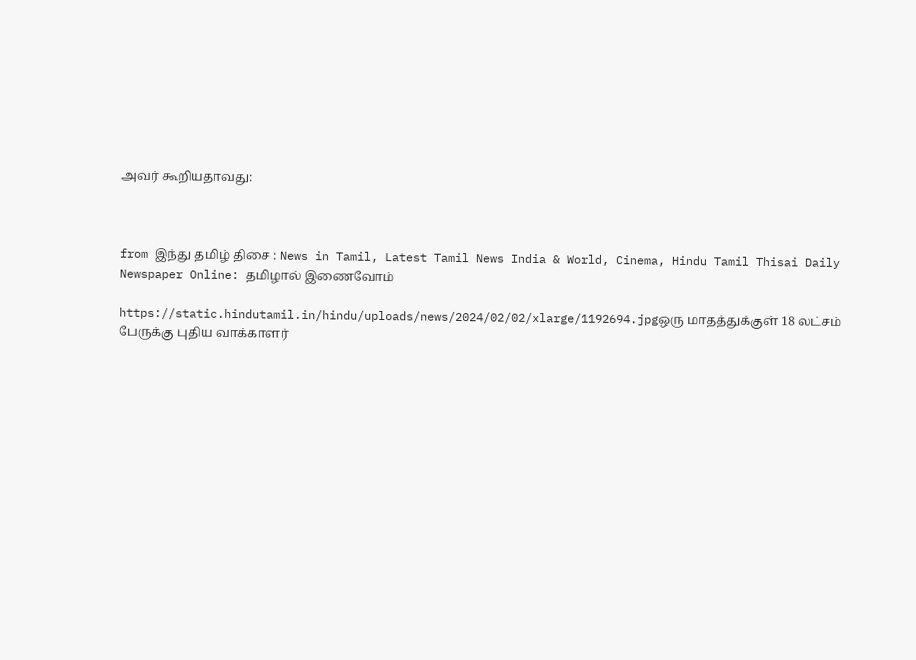அவர் கூறியதாவது:



from இந்து தமிழ் திசை : News in Tamil, Latest Tamil News India & World, Cinema, Hindu Tamil Thisai Daily Newspaper Online: தமிழால் இணைவோம்

https://static.hindutamil.in/hindu/uploads/news/2024/02/02/xlarge/1192694.jpgஒரு மாதத்துக்குள் 18 லட்சம் பேருக்கு புதிய வாக்காளர்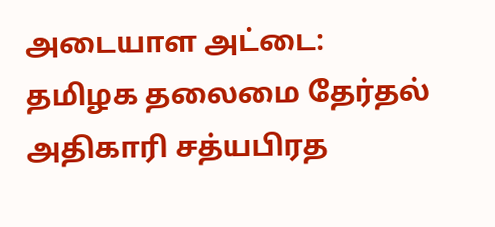அடையாள அட்டை: தமிழக தலைமை தேர்தல் அதிகாரி சத்யபிரத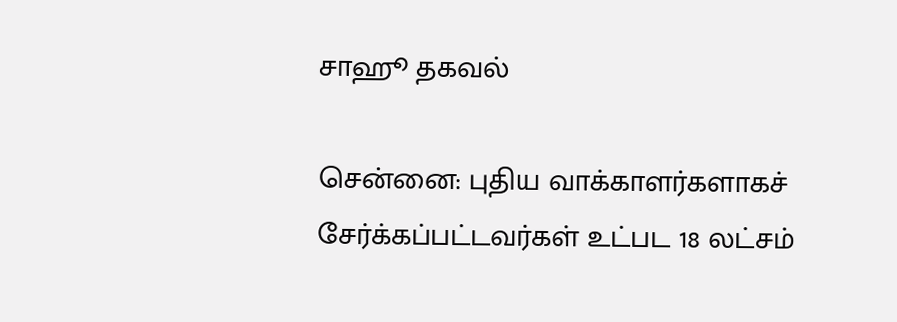சாஹூ தகவல்

சென்னை: புதிய வாக்காளர்களாகச் சேர்க்கப்பட்டவர்கள் உட்பட 18 லட்சம்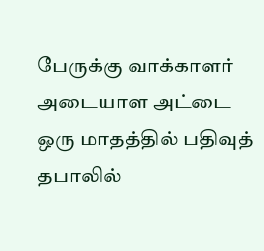பேருக்கு வாக்காளர் அடையாள அட்டை ஒரு மாதத்தில் பதிவுத் தபாலில்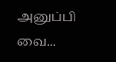அனுப்பி வை...